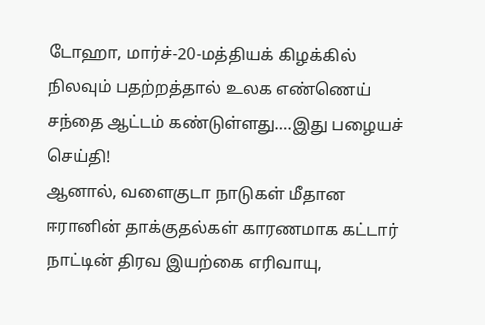டோஹா, மார்ச்-20-மத்தியக் கிழக்கில் நிலவும் பதற்றத்தால் உலக எண்ணெய் சந்தை ஆட்டம் கண்டுள்ளது….இது பழையச் செய்தி!
ஆனால், வளைகுடா நாடுகள் மீதான ஈரானின் தாக்குதல்கள் காரணமாக கட்டார் நாட்டின் திரவ இயற்கை எரிவாயு,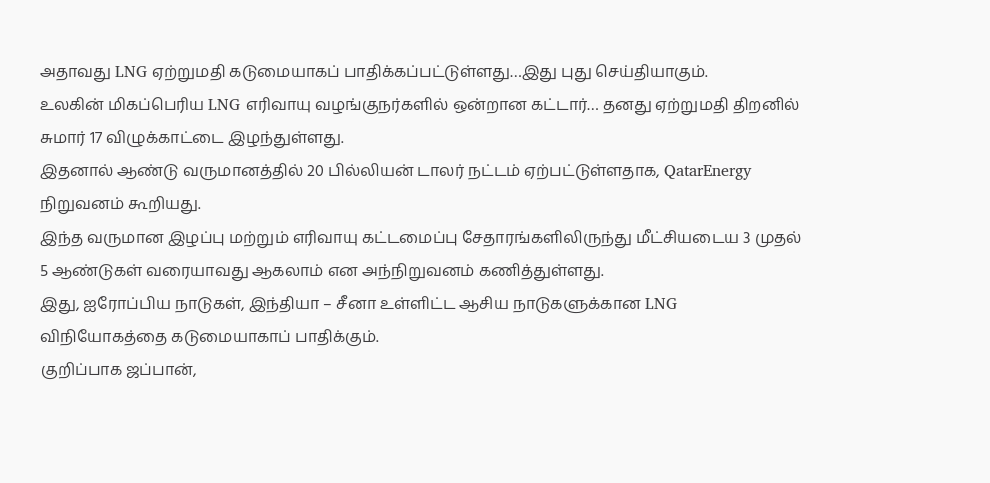அதாவது LNG ஏற்றுமதி கடுமையாகப் பாதிக்கப்பட்டுள்ளது…இது புது செய்தியாகும்.
உலகின் மிகப்பெரிய LNG எரிவாயு வழங்குநர்களில் ஒன்றான கட்டார்… தனது ஏற்றுமதி திறனில் சுமார் 17 விழுக்காட்டை இழந்துள்ளது.
இதனால் ஆண்டு வருமானத்தில் 20 பில்லியன் டாலர் நட்டம் ஏற்பட்டுள்ளதாக, QatarEnergy நிறுவனம் கூறியது.
இந்த வருமான இழப்பு மற்றும் எரிவாயு கட்டமைப்பு சேதாரங்களிலிருந்து மீட்சியடைய 3 முதல் 5 ஆண்டுகள் வரையாவது ஆகலாம் என அந்நிறுவனம் கணித்துள்ளது.
இது, ஐரோப்பிய நாடுகள், இந்தியா – சீனா உள்ளிட்ட ஆசிய நாடுகளுக்கான LNG விநியோகத்தை கடுமையாகாப் பாதிக்கும்.
குறிப்பாக ஜப்பான்,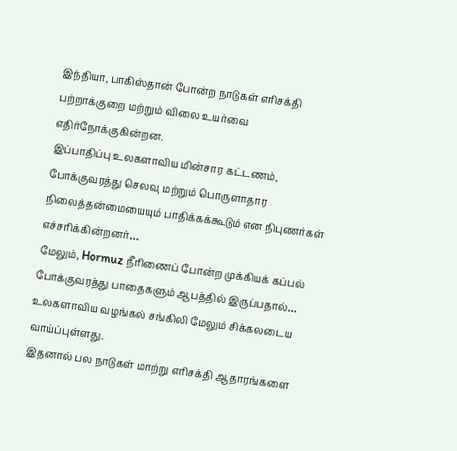இந்தியா, பாகிஸ்தான் போன்ற நாடுகள் எரிசக்தி பற்றாக்குறை மற்றும் விலை உயர்வை எதிர்நோக்குகின்றன.
இப்பாதிப்பு உலகளாவிய மின்சார கட்டணம், போக்குவரத்து செலவு மற்றும் பொருளாதார நிலைத்தன்மையையும் பாதிக்கக்கூடும் என நிபுணர்கள் எச்சரிக்கின்றனர்…
மேலும், Hormuz நீரிணைப் போன்ற முக்கியக் கப்பல் போக்குவரத்து பாதைகளும் ஆபத்தில் இருப்பதால்… உலகளாவிய வழங்கல் சங்கிலி மேலும் சிக்கலடைய வாய்ப்புள்ளது.
இதனால் பல நாடுகள் மாற்று எரிசக்தி ஆதாரங்களை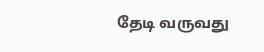தேடி வருவது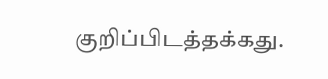குறிப்பிடத்தக்கது.